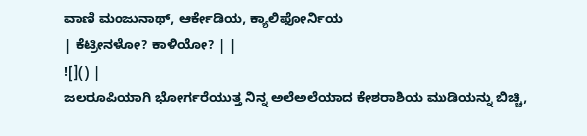ವಾಣಿ ಮಂಜುನಾಥ್, ಆರ್ಕೇಡಿಯ, ಕ್ಯಾಲಿಫೋರ್ನಿಯ
| ಕೆಟ್ರೀನಳೋ? ಕಾಳಿಯೋ? | |
![]() |
ಜಲರೂಪಿಯಾಗಿ ಭೋರ್ಗರೆಯುತ್ತ ನಿನ್ನ ಅಲೆಅಲೆಯಾದ ಕೇಶರಾಶಿಯ ಮುಡಿಯನ್ನು ಬಿಚ್ಚಿ,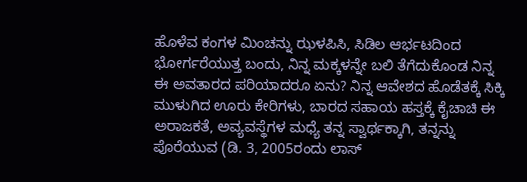ಹೊಳೆವ ಕಂಗಳ ಮಿಂಚನ್ನು ಝಳಪಿಸಿ, ಸಿಡಿಲ ಆರ್ಭಟದಿಂದ ಭೋರ್ಗರೆಯುತ್ತ ಬಂದು, ನಿನ್ನ ಮಕ್ಕಳನ್ನೇ ಬಲಿ ತೆಗೆದುಕೊಂಡ ನಿನ್ನ ಈ ಅವತಾರದ ಪರಿಯಾದರೂ ಏನು? ನಿನ್ನ ಆವೇಶದ ಹೊಡೆತಕ್ಕೆ ಸಿಕ್ಕಿ ಮುಳುಗಿದ ಊರು ಕೇರಿಗಳು, ಬಾರದ ಸಹಾಯ ಹಸ್ತಕ್ಕೆ ಕೈಚಾಚಿ ಈ ಅರಾಜಕತೆ, ಅವ್ಯವಸ್ಥೆಗಳ ಮಧ್ಯೆ ತನ್ನ ಸ್ವಾರ್ಥಕ್ಕಾಗಿ, ತನ್ನನ್ನು ಪೊರೆಯುವ (ಡಿ. 3, 2005ರಂದು ಲಾಸ್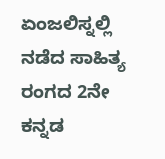ಏಂಜಲಿಸ್ನಲ್ಲಿ ನಡೆದ ಸಾಹಿತ್ಯ ರಂಗದ 2ನೇ ಕನ್ನಡ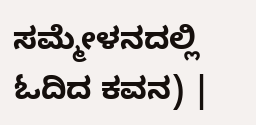ಸಮ್ಮೇಳನದಲ್ಲಿ ಓದಿದ ಕವನ) |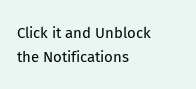Click it and Unblock the Notifications